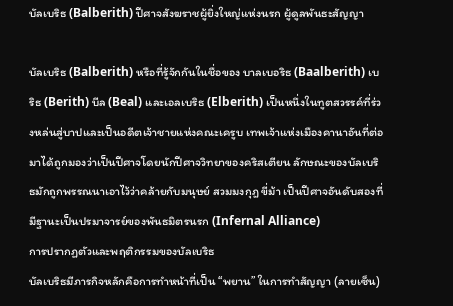บัลเบริธ (Balberith) ปีศาจสังฆราชผู้ยิ่งใหญ่แห่งนรก ผู้ดูลพันธะสัญญา

บัลเบริธ (Balberith) หรือที่รู้จักกันในชื่อของ บาลเบอริธ (Baalberith) เบริธ (Berith) บีล (Beal) และเอลเบริธ (Elberith) เป็นหนึ่งในทูตสวรรค์ที่ร่วงหล่นสู่บาปและเป็นอดีตเจ้าชายแห่งคณะเครูบ เทพเจ้าแห่งเมืองคานาอันที่ต่อมาได้ถูกมองว่าเป็นปีศาจโดยนักปีศาจวิทยาของคริสเตียน ลักษณะของบัลเบริธมักถูกพรรณนาเอาไว้ว่าคล้ายกับมนุษย์ สวมมงกุฎ ขี่ม้า เป็นปีศาจอันดับสองที่มีฐานะเป็นปรมาจารย์ของพันธมิตรนรก (Infernal Alliance)
การปรากฏตัวและพฤติกรรมของบัลเบริธ
บัลเบริธมีภารกิจหลักคือการทำหน้าที่เป็น “พยาน” ในการทำสัญญา (ลายเซ็น)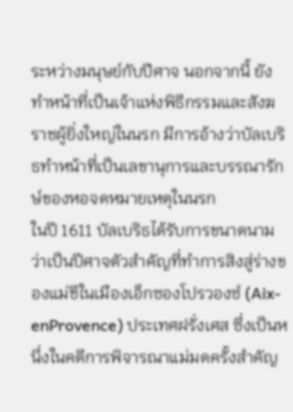ระหว่างมนุษย์กับปีศาจ นอกจากนี้ ยังทำหน้าที่เป็นเจ้าแห่งพิธีกรรมและสังฆราชผู้ยิ่งใหญ่ในนรก มีการอ้างว่าบัลเบริธทำหน้าที่เป็นเลขานุการและบรรณารักษ์ของหอจดหมายเหตุในนรก
ในปี 1611 บัลเบริธได้รับการขนาดนามว่าเป็นปีศาจตัวสำคัญที่ทำการสิงสู่ร่างของแม่ชีในเมืองเอ็กซองโปรวองซ์ (Aix-enProvence) ประเทศฝรั่งเศส ซึ่งเป็นหนึ่งในคดีการพิจารณาแม่มดครั้งสำคัญ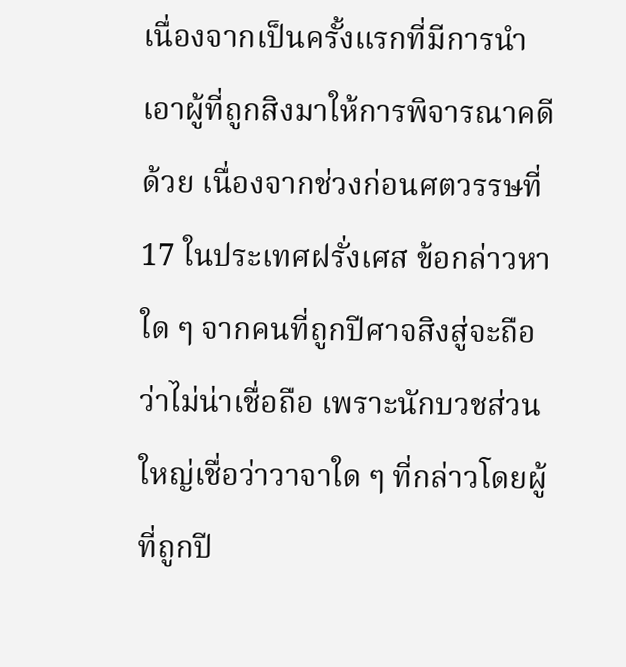เนื่องจากเป็นครั้งแรกที่มีการนำเอาผู้ที่ถูกสิงมาให้การพิจารณาคดีด้วย เนื่องจากช่วงก่อนศตวรรษที่ 17 ในประเทศฝรั่งเศส ข้อกล่าวหาใด ๆ จากคนที่ถูกปีศาจสิงสู่จะถือว่าไม่น่าเชื่อถือ เพราะนักบวชส่วนใหญ่เชื่อว่าวาจาใด ๆ ที่กล่าวโดยผู้ที่ถูกปี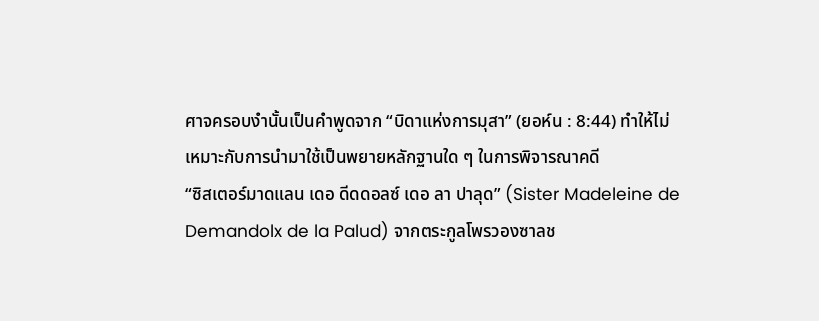ศาจครอบงำนั้นเป็นคำพูดจาก “บิดาแห่งการมุสา” (ยอห์น : 8:44) ทำให้ไม่เหมาะกับการนำมาใช้เป็นพยายหลักฐานใด ๆ ในการพิจารณาคดี
“ซิสเตอร์มาดแลน เดอ ดีดดอลซ์ เดอ ลา ปาลุด” (Sister Madeleine de Demandolx de la Palud) จากตระกูลโพรวองซาลช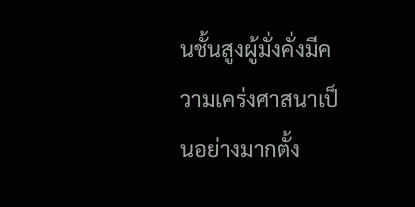นชั้นสูงผู้มั่งคั่งมีความเคร่งศาสนาเป็นอย่างมากตั้ง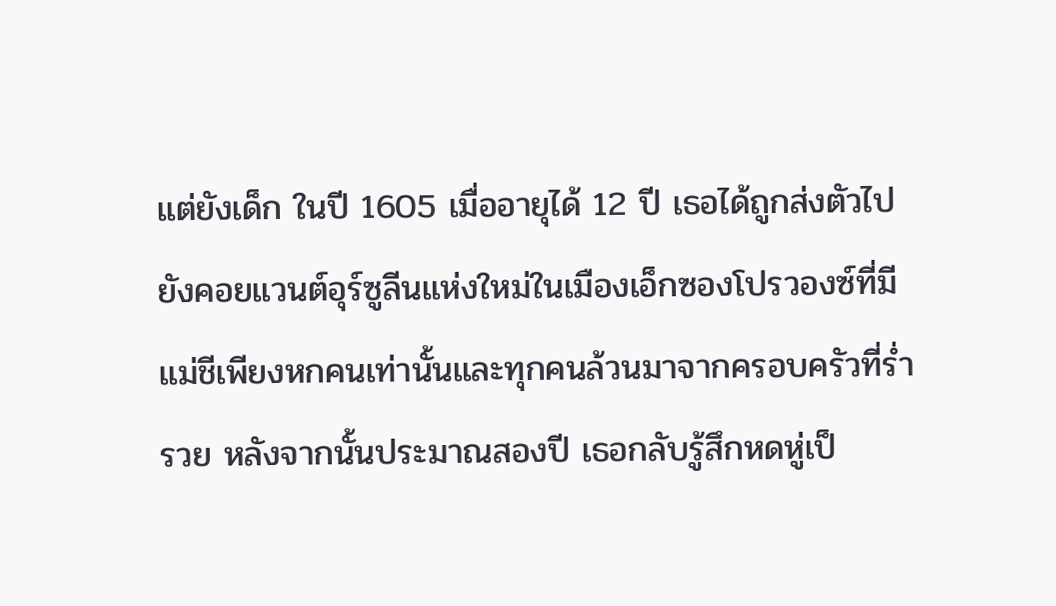แต่ยังเด็ก ในปี 1605 เมื่ออายุได้ 12 ปี เธอได้ถูกส่งตัวไปยังคอยแวนต์อุร์ซูลีนแห่งใหม่ในเมืองเอ็กซองโปรวองซ์ที่มีแม่ชีเพียงหกคนเท่านั้นและทุกคนล้วนมาจากครอบครัวที่ร่ำรวย หลังจากนั้นประมาณสองปี เธอกลับรู้สึกหดหู่เป็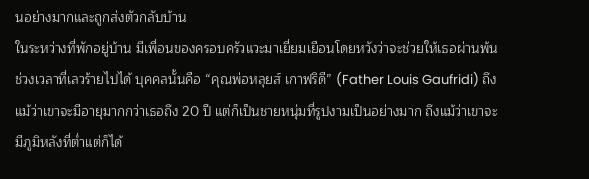นอย่างมากและถูกส่งตัวกลับบ้าน
ในระหว่างที่พักอยู่บ้าน มีเพื่อนของครอบครัวแวะมาเยี่ยมเยือนโดยหวังว่าจะช่วยให้เธอผ่านพ้นช่วงเวลาที่เลวร้ายไปได้ บุคคลนั้นคือ “คุณพ่อหลุยส์ เกาฟริดี” (Father Louis Gaufridi) ถึงแม้ว่าเขาจะมีอายุมากกว่าเธอถึง 20 ปี แต่ก็เป็นชายหนุ่มที่รูปงามเป็นอย่างมาก ถึงแม้ว่าเขาจะมีภูมิหลังที่ต่ำแต่ก็ได้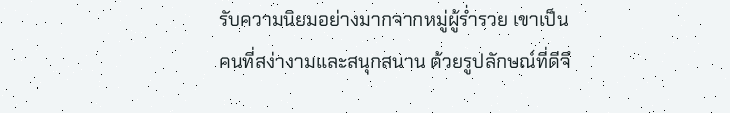รับความนิยมอย่างมากจากหมู่ผู้ร่ำรวย เขาเป็นคนที่สง่างามและสนุกสนาน ด้วยรูปลักษณ์ที่ดีจึ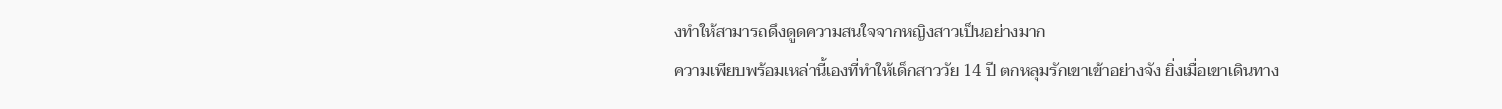งทำให้สามารถดึงดูดความสนใจจากหญิงสาวเป็นอย่างมาก
ความเพียบพร้อมเหล่านี้เองที่ทำให้เด็กสาววัย 14 ปี ตกหลุมรักเขาเข้าอย่างจัง ยิ่งเมื่อเขาเดินทาง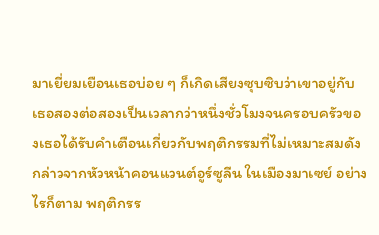มาเยี่ยมเยือนเธอบ่อย ๆ ก็เกิดเสียงซุบซิบว่าเขาอยู่กับเธอสองต่อสองเป็นเวลากว่าหนึ่งชั่วโมงจนครอบครัวของเธอได้รับคำเตือนเกี่ยวกับพฤติกรรมที่ไม่เหมาะสมดังกล่าวจากหัวหน้าคอนแวนต์อูร์ซูลีน ในเมืองมาเซย์ อย่างไรก็ตาม พฤติกรร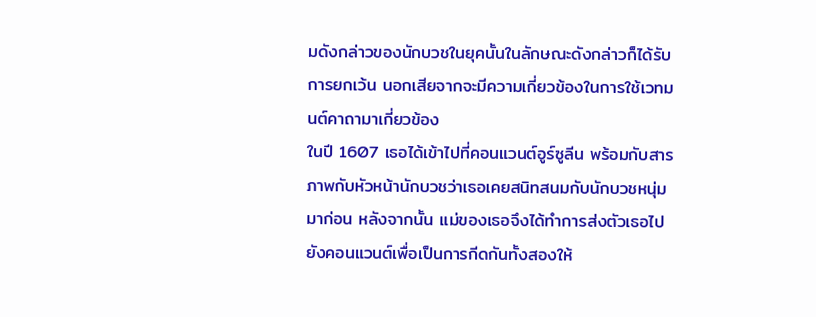มดังกล่าวของนักบวชในยุคนั้นในลักษณะดังกล่าวก็ได้รับการยกเว้น นอกเสียจากจะมีความเกี่ยวข้องในการใช้เวทมนต์คาถามาเกี่ยวข้อง
ในปี 1607 เธอได้เข้าไปที่คอนแวนต์อูร์ซูลีน พร้อมกับสารภาพกับหัวหน้านักบวชว่าเธอเคยสนิทสนมกับนักบวชหนุ่มมาก่อน หลังจากนั้น แม่ของเธอจึงได้ทำการส่งตัวเธอไปยังคอนแวนต์เพื่อเป็นการกีดกันทั้งสองให้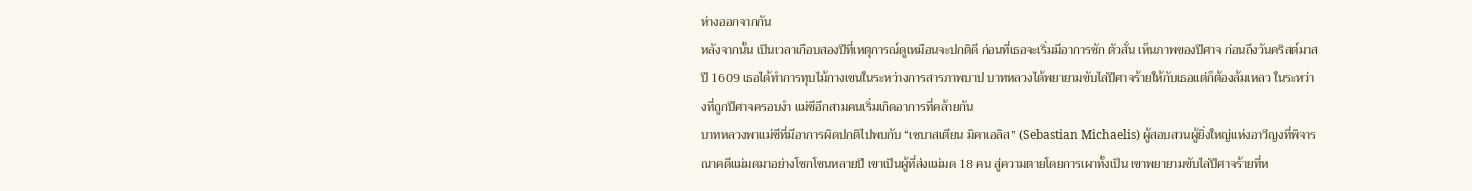ห่างออกจากกัน
หลังจากนั้น เป็นเวลาเกือบสองปีที่เหตุการณ์ดูเหมือนจะปกติดี ก่อนที่เธอจะเริ่มมีอาการชัก ตัวสั่น เห็นภาพของปีศาจ ก่อนถึงวันคริสต์มาสปี 1609 เธอได้ทำการทุบไม้กางเขนในระหว่างการสารภาพบาป บาทหลวงได้พยายามขับไล่ปีศาจร้ายให้กับเธอแต่ก็ต้องล้มเหลว ในระหว่างที่ถูกปีศาจครอบงำ แม่ชีอีกสามคนเริ่มเกิดอาการที่คล้ายกัน
บาทหลวงพาแม่ชีที่มีอาการผิดปกติไปพบกับ “เซบาสเตียน มิคาเอลิส” (Sebastian Michaelis) ผู้สอบสวนผู้ยิ่งใหญ่แห่งอาวีญงที่พิจารณาคดีแม่มดมาอย่างโชกโชนหลายปี เขาเป็นผู้ที่ส่งแม่มด 18 คน สู่ความตายโดยการเผาทั้งเป็น เขาพยายามขับไล่ปีศาจร้ายที่ห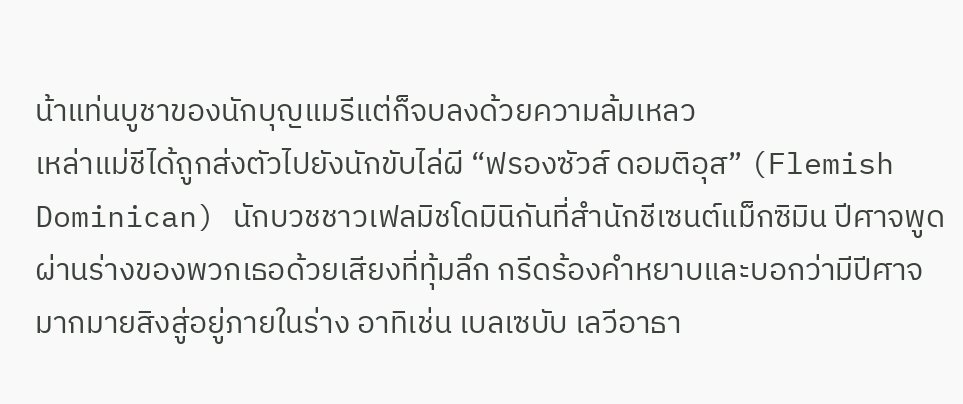น้าแท่นบูชาของนักบุญแมรีแต่ก็จบลงด้วยความล้มเหลว
เหล่าแม่ชีได้ถูกส่งตัวไปยังนักขับไล่ผี “ฟรองซัวส์ ดอมติอุส” (Flemish Dominican) นักบวชชาวเฟลมิชโดมินิกันที่สำนักชีเซนต์แม็กซิมิน ปีศาจพูดผ่านร่างของพวกเธอด้วยเสียงที่ทุ้มลึก กรีดร้องคำหยาบและบอกว่ามีปีศาจมากมายสิงสู่อยู่ภายในร่าง อาทิเช่น เบลเซบับ เลวีอาธา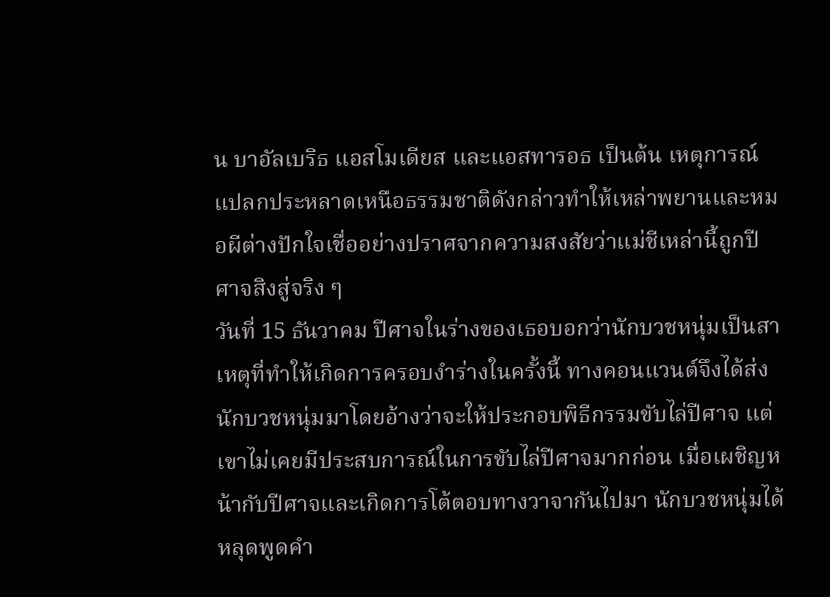น บาอัลเบริธ แอสโมเดียส และแอสทารอธ เป็นต้น เหตุการณ์แปลกประหลาดเหนือธรรมชาติดังกล่าวทำให้เหล่าพยานและหมอผีต่างปักใจเชื่ออย่างปราศจากความสงสัยว่าแม่ชีเหล่านี้ถูกปีศาจสิงสู่จริง ๆ
วันที่ 15 ธันวาคม ปีศาจในร่างของเธอบอกว่านักบวชหนุ่มเป็นสาเหตุที่ทำให้เกิดการครอบงำร่างในครั้งนี้ ทางคอนแวนต์จึงได้ส่งนักบวชหนุ่มมาโดยอ้างว่าจะให้ประกอบพิธีกรรมขับไล่ปีศาจ แต่เขาไม่เคยมีประสบการณ์ในการขับไล่ปีศาจมากก่อน เมื่อเผชิญหน้ากับปีศาจและเกิดการโต้ตอบทางวาจากันไปมา นักบวชหนุ่มได้หลุดพูดคำ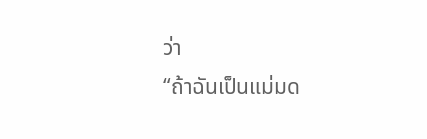ว่า
“ถ้าฉันเป็นแม่มด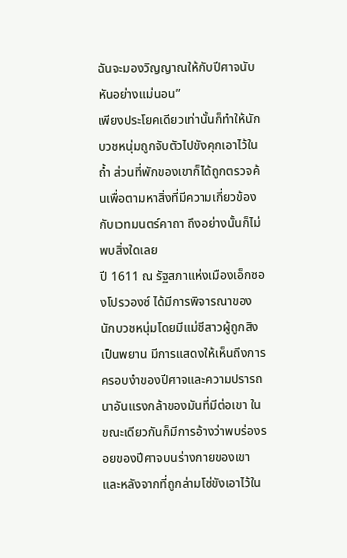ฉันจะมองวิญญาณให้กับปีศาจนับหันอย่างแม่นอน”
เพียงประโยคเดียวเท่านั้นก็ทำให้นักบวชหนุ่มถูกจับตัวไปขังคุกเอาไว้ในถ้ำ ส่วนที่พักของเขาก็ได้ถูกตรวจค้นเพื่อตามหาสิ่งที่มีความเกี่ยวข้องกับเวทมนตร์คาถา ถึงอย่างนั้นก็ไม่พบสิ่งใดเลย
ปี 1611 ณ รัฐสภาแห่งเมืองเอ็กซองโปรวองซ์ ได้มีการพิจารณาของนักบวชหนุ่มโดยมีแม่ชีสาวผู้ถูกสิงเป็นพยาน มีการแสดงให้เห็นถึงการครอบงำของปีศาจและความปรารถนาอันแรงกล้าของมันที่มีต่อเขา ในขณะเดียวกันก็มีการอ้างว่าพบร่องรอยของปีศาจบนร่างกายของเขาและหลังจากที่ถูกล่ามโซ่ขังเอาไว้ใน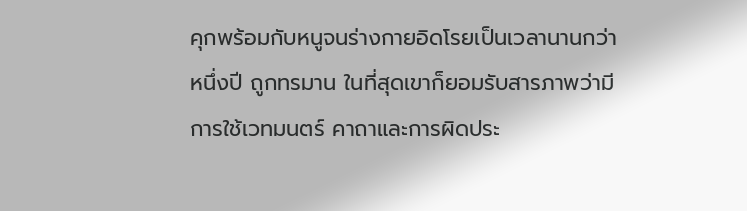คุกพร้อมกับหนูจนร่างกายอิดโรยเป็นเวลานานกว่าหนึ่งปี ถูกทรมาน ในที่สุดเขาก็ยอมรับสารภาพว่ามีการใช้เวทมนตร์ คาถาและการผิดประ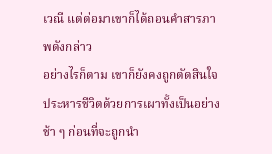เวณี แต่ต่อมาเขาก็ได้ถอนคำสารภาพดังกล่าว
อย่างไรก็ตาม เขาก็ยังคงถูกตัดสินใจประหารชีวิตด้วยการเผาทั้งเป็นอย่างช้า ๆ ก่อนที่จะถูกนำ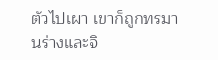ตัวไปเผา เขาก็ถูกทรมานร่างและจิ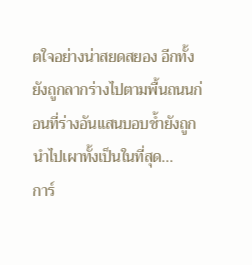ตใจอย่างน่าสยดสยอง อีกทั้งยังถูกลากร่างไปตามพื้นถนนก่อนที่ร่างอันแสนบอบช้ำยังถูกนำไปเผาทั้งเป็นในที่สุด...
การ์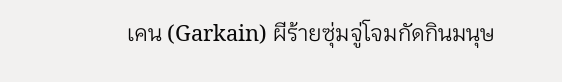เคน (Garkain) ผีร้ายซุ่มจู่โจมกัดกินมนุษ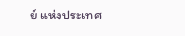ย์ แห่งประเทศ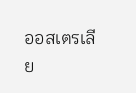ออสเตรเลีย